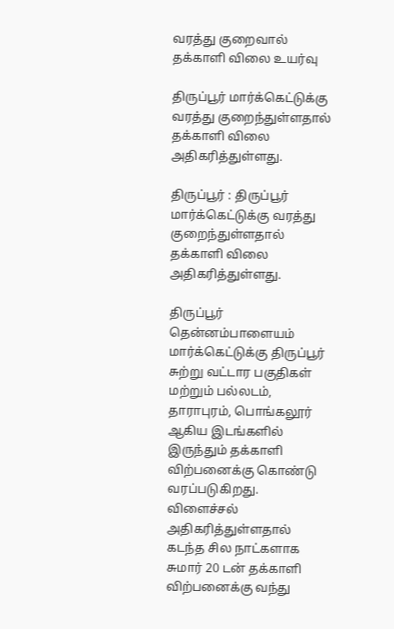வரத்து குறைவால் தக்காளி விலை உயர்வு

திருப்பூர் மார்க்கெட்டுக்கு வரத்து குறைந்துள்ளதால் தக்காளி விலை அதிகரித்துள்ளது.

திருப்பூர் : திருப்பூர் மார்க்கெட்டுக்கு வரத்து குறைந்துள்ளதால் தக்காளி விலை அதிகரித்துள்ளது.

திருப்பூர் தென்னம்பாளையம் மார்க்கெட்டுக்கு திருப்பூர் சுற்று வட்டார பகுதிகள் மற்றும் பல்லடம், தாராபுரம், பொங்கலூர் ஆகிய இடங்களில் இருந்தும் தக்காளி விற்பனைக்கு கொண்டு வரப்படுகிறது. விளைச்சல் அதிகரித்துள்ளதால் கடந்த சில நாட்களாக சுமார் 20 டன் தக்காளி விற்பனைக்கு வந்து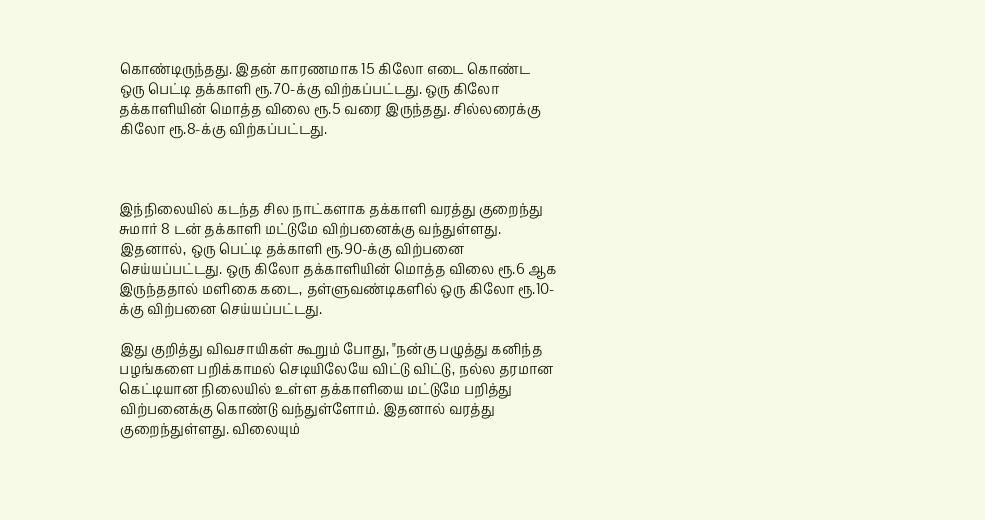கொண்டிருந்தது. இதன் காரணமாக 15 கிலோ எடை கொண்ட ஒரு பெட்டி தக்காளி ரூ.70-க்கு விற்கப்பட்டது. ஒரு கிலோ தக்காளியின் மொத்த விலை ரூ.5 வரை இருந்தது. சில்லரைக்கு கிலோ ரூ.8-க்கு விற்கப்பட்டது.



இந்நிலையில் கடந்த சில நாட்களாக தக்காளி வரத்து குறைந்து சுமார் 8 டன் தக்காளி மட்டுமே விற்பனைக்கு வந்துள்ளது. இதனால், ஒரு பெட்டி தக்காளி ரூ.90-க்கு விற்பனை செய்யப்பட்டது. ஒரு கிலோ தக்காளியின் மொத்த விலை ரூ.6 ஆக இருந்ததால் மளிகை கடை, தள்ளுவண்டிகளில் ஒரு கிலோ ரூ.10-க்கு விற்பனை செய்யப்பட்டது.

இது குறித்து விவசாயிகள் கூறும் போது, "நன்கு பழுத்து கனிந்த பழங்களை பறிக்காமல் செடியிலேயே விட்டு விட்டு, நல்ல தரமான கெட்டியான நிலையில் உள்ள தக்காளியை மட்டுமே பறித்து விற்பனைக்கு கொண்டு வந்துள்ளோம். இதனால் வரத்து குறைந்துள்ளது. விலையும்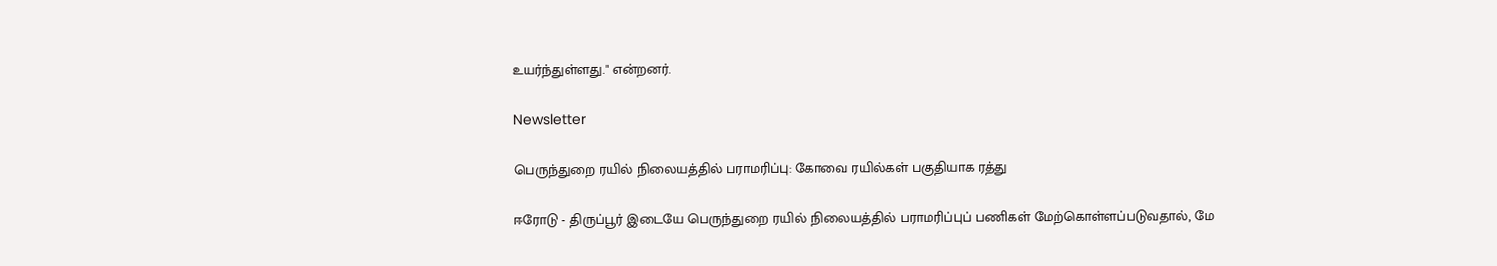உயர்ந்துள்ளது." என்றனர்.

Newsletter

பெருந்துறை ரயில் நிலையத்தில் பராமரிப்பு: கோவை ரயில்கள் பகுதியாக ரத்து

ஈரோடு - திருப்பூர் இடையே பெருந்துறை ரயில் நிலையத்தில் பராமரிப்புப் பணிகள் மேற்கொள்ளப்படுவதால், மே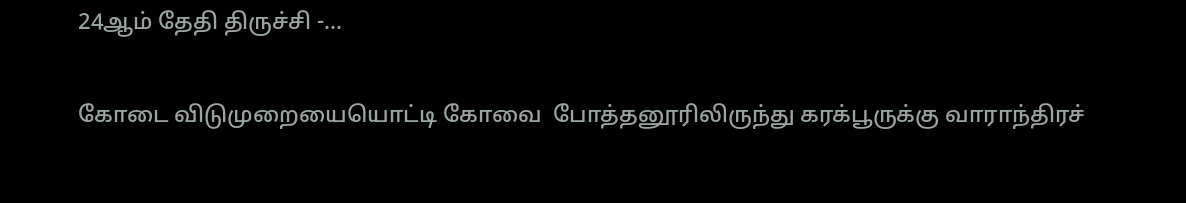24ஆம் தேதி திருச்சி -...

கோடை விடுமுறையையொட்டி கோவை  போத்தனூரிலிருந்து கரக்பூருக்கு வாராந்திரச்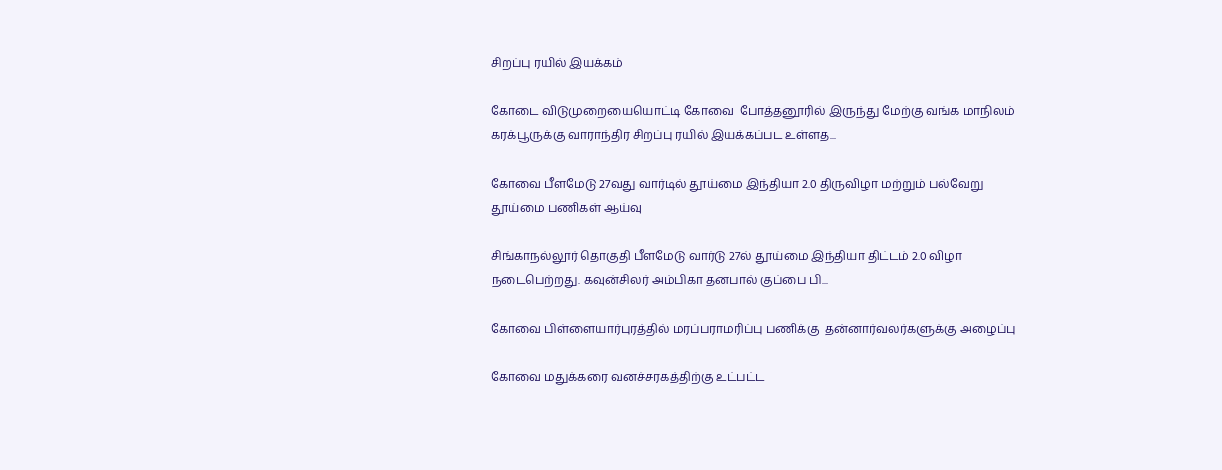சிறப்பு ரயில் இயக்கம்

கோடை விடுமுறையையொட்டி கோவை  போத்தனூரில் இருந்து மேற்கு வங்க மாநிலம் கரக்பூருக்கு வாராந்திர சிறப்பு ரயில் இயக்கப்பட உள்ளத...

கோவை பீளமேடு 27வது வார்டில் தூய்மை இந்தியா 2.0 திருவிழா மற்றும் பல்வேறு தூய்மை பணிகள் ஆய்வு

சிங்காநல்லூர் தொகுதி பீளமேடு வார்டு 27ல் தூய்மை இந்தியா திட்டம் 2.0 விழா நடைபெற்றது. கவுன்சிலர் அம்பிகா தனபால் குப்பை பி...

கோவை பிள்ளையார்புரத்தில் மரப்பராமரிப்பு பணிக்கு  தன்னார்வலர்களுக்கு அழைப்பு

கோவை மதுக்கரை வனச்சரகத்திற்கு உட்பட்ட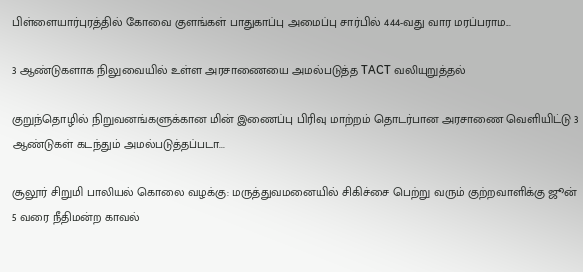பிள்ளையார்புரத்தில் கோவை குளங்கள் பாதுகாப்பு அமைப்பு சார்பில் 444-வது வார மரப்பராம...

3 ஆண்டுகளாக நிலுவையில் உள்ள அரசாணையை அமல்படுத்த TACT வலியுறுத்தல்

குறுந்தொழில் நிறுவனங்களுக்கான மின் இணைப்பு பிரிவு மாற்றம் தொடர்பான அரசாணை வெளியிட்டு 3 ஆண்டுகள் கடந்தும் அமல்படுத்தப்படா...

சூலூர் சிறுமி பாலியல் கொலை வழக்கு: மருத்துவமனையில் சிகிச்சை பெற்று வரும் குற்றவாளிக்கு ஜூன் 5 வரை நீதிமன்ற காவல்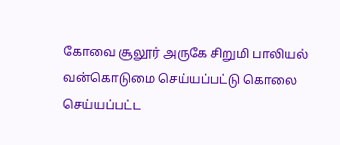கோவை சூலூர் அருகே சிறுமி பாலியல் வன்கொடுமை செய்யப்பட்டு கொலை செய்யப்பட்ட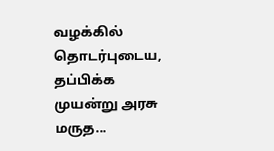வழக்கில் தொடர்புடைய, தப்பிக்க முயன்று அரசு மருத...